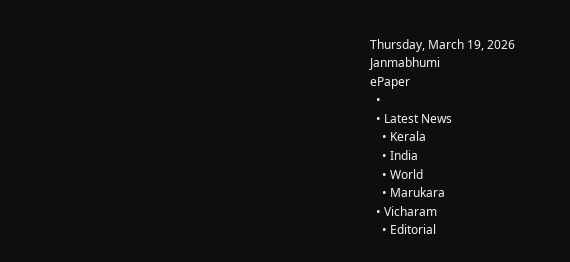Thursday, March 19, 2026
Janmabhumi
ePaper
  •
  • Latest News
    • Kerala
    • India
    • World
    • Marukara
  • Vicharam
    • Editorial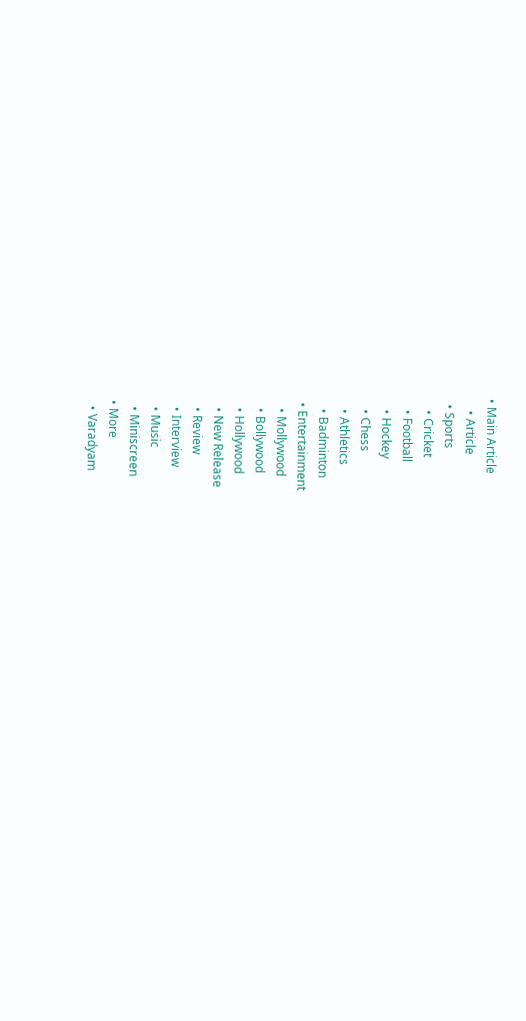• Main Article
    • Article
  • Sports
    • Cricket
    • Football
    • Hockey
    • Chess
    • Athletics
    • Badminton
  • Entertainment
    • Mollywood
    • Bollywood
    • Hollywood
    • New Release
    • Review
    • Interview
    • Music
    • Miniscreen
  • More
    • Varadyam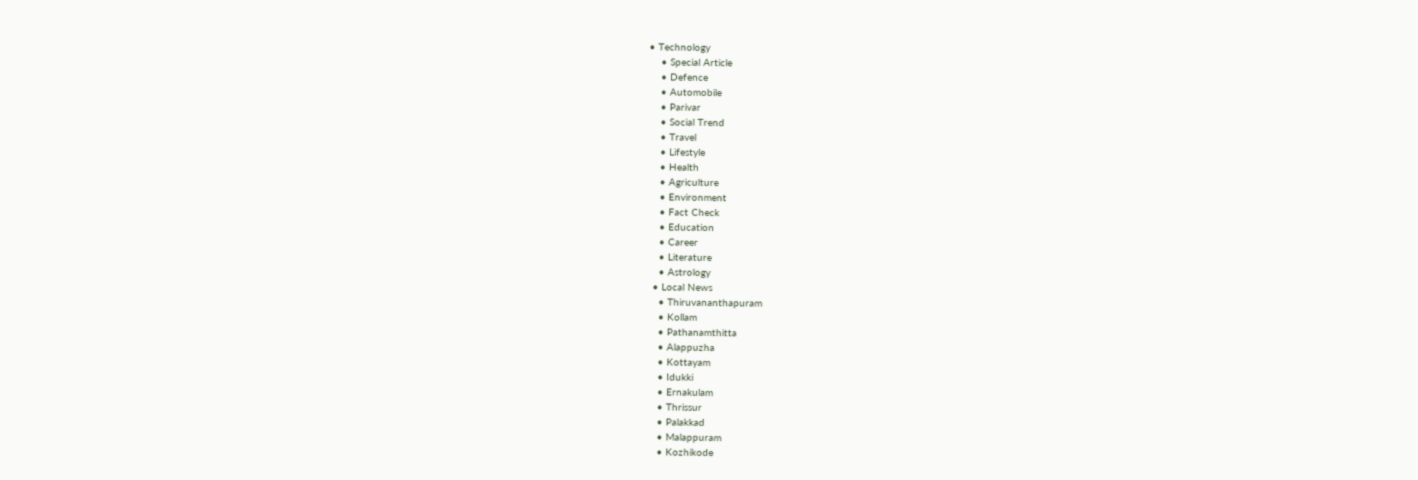• Technology
    • Special Article
    • Defence
    • Automobile
    • Parivar
    • Social Trend
    • Travel
    • Lifestyle
    • Health
    • Agriculture
    • Environment
    • Fact Check
    • Education
    • Career
    • Literature
    • Astrology
  • Local News
    • Thiruvananthapuram
    • Kollam
    • Pathanamthitta
    • Alappuzha
    • Kottayam
    • Idukki
    • Ernakulam
    • Thrissur
    • Palakkad
    • Malappuram
    • Kozhikode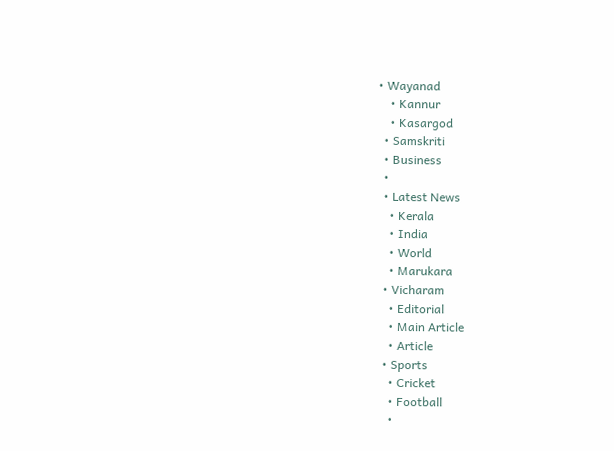• Wayanad
    • Kannur
    • Kasargod
  • Samskriti
  • Business
  •
  • Latest News
    • Kerala
    • India
    • World
    • Marukara
  • Vicharam
    • Editorial
    • Main Article
    • Article
  • Sports
    • Cricket
    • Football
    •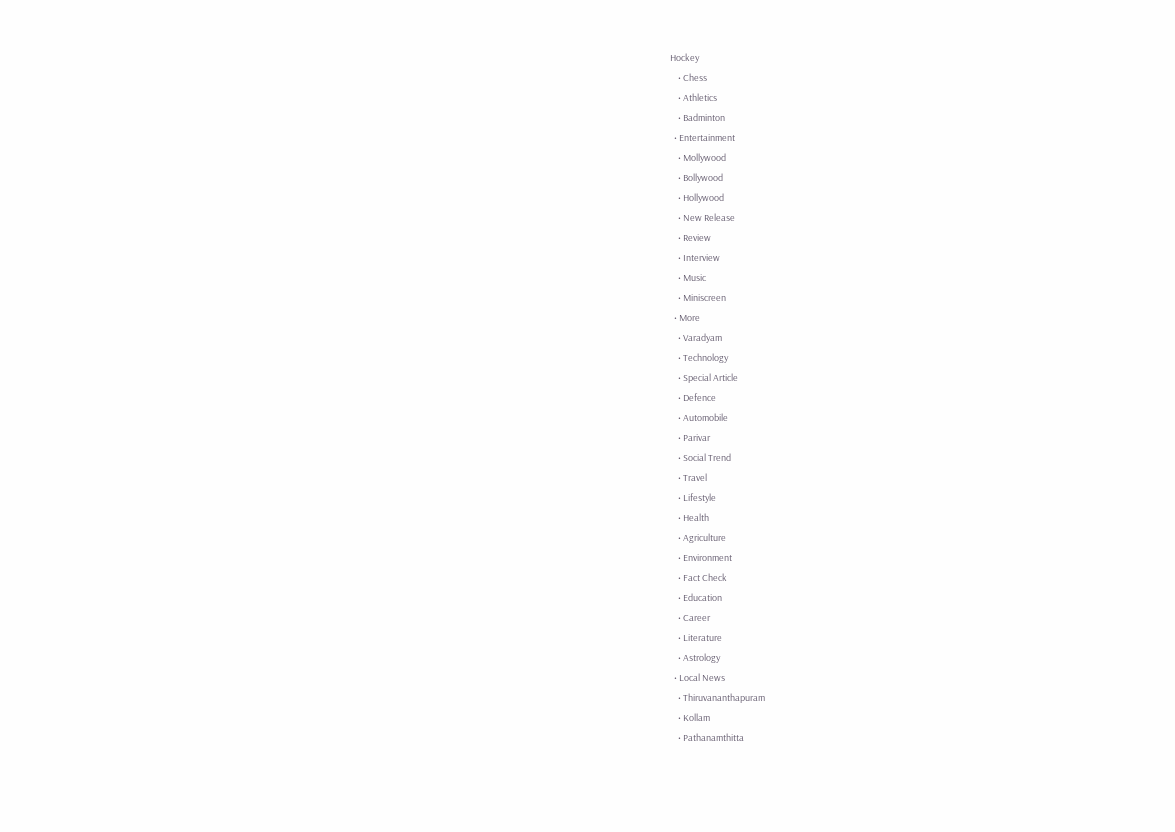Hockey
    • Chess
    • Athletics
    • Badminton
  • Entertainment
    • Mollywood
    • Bollywood
    • Hollywood
    • New Release
    • Review
    • Interview
    • Music
    • Miniscreen
  • More
    • Varadyam
    • Technology
    • Special Article
    • Defence
    • Automobile
    • Parivar
    • Social Trend
    • Travel
    • Lifestyle
    • Health
    • Agriculture
    • Environment
    • Fact Check
    • Education
    • Career
    • Literature
    • Astrology
  • Local News
    • Thiruvananthapuram
    • Kollam
    • Pathanamthitta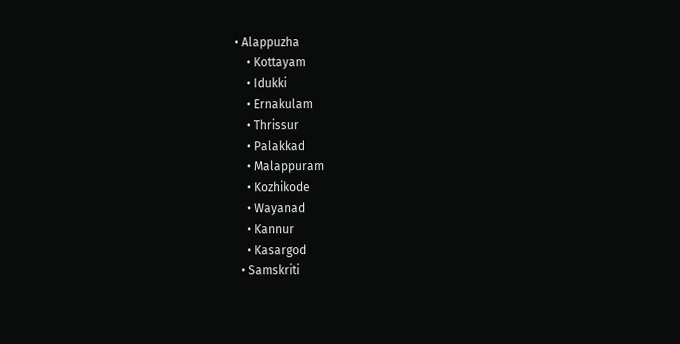• Alappuzha
    • Kottayam
    • Idukki
    • Ernakulam
    • Thrissur
    • Palakkad
    • Malappuram
    • Kozhikode
    • Wayanad
    • Kannur
    • Kasargod
  • Samskriti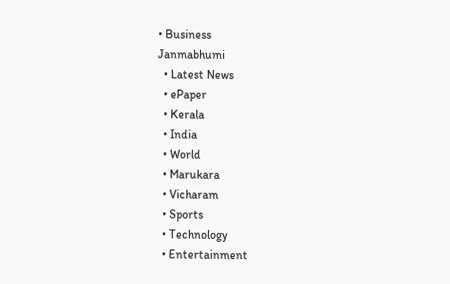• Business
Janmabhumi
  • Latest News
  • ePaper
  • Kerala
  • India
  • World
  • Marukara
  • Vicharam
  • Sports
  • Technology
  • Entertainment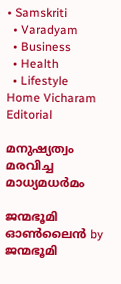• Samskriti
  • Varadyam
  • Business
  • Health
  • Lifestyle
Home Vicharam Editorial

മനുഷ്യത്വം മരവിച്ച മാധ്യമധര്‍മം

ജന്മഭൂമി ഓണ്‍ലൈന്‍ by ജന്മഭൂമി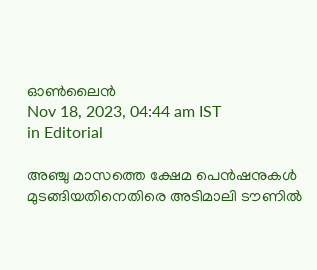ഓണ്‍ലൈന്‍
Nov 18, 2023, 04:44 am IST
in Editorial

അഞ്ചു മാസത്തെ ക്ഷേമ പെന്‍ഷനുകള്‍ മുടങ്ങിയതിനെതിരെ അടിമാലി ടൗണില്‍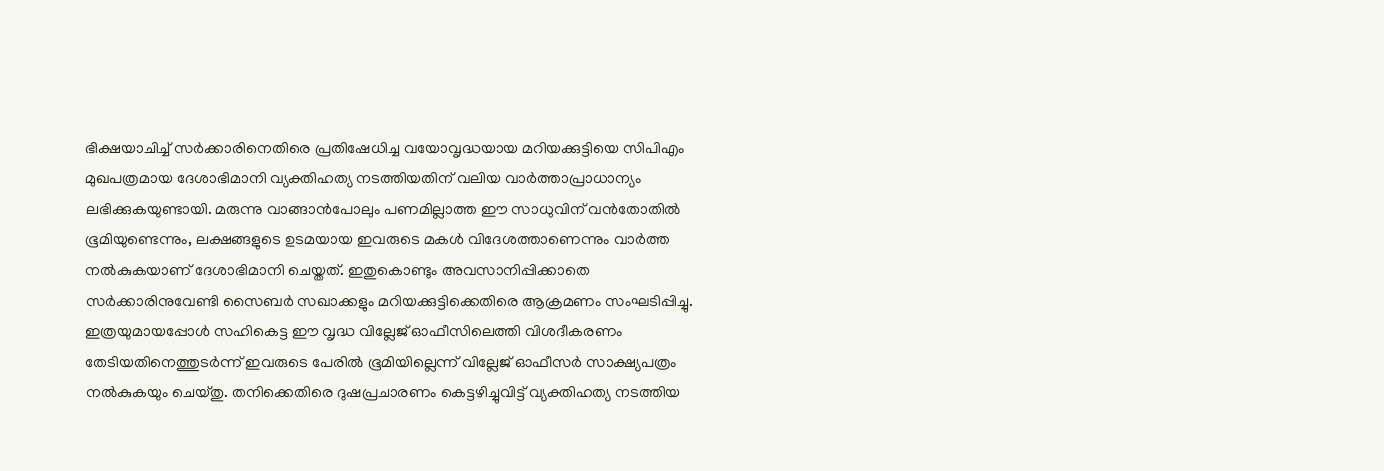ഭിക്ഷയാചിച്ച് സര്‍ക്കാരിനെതിരെ പ്രതിഷേധിച്ച വയോവൃദ്ധയായ മറിയക്കുട്ടിയെ സിപിഎം മുഖപത്രമായ ദേശാഭിമാനി വ്യക്തിഹത്യ നടത്തിയതിന് വലിയ വാര്‍ത്താപ്രാധാന്യം ലഭിക്കുകയുണ്ടായി. മരുന്നു വാങ്ങാന്‍പോലും പണമില്ലാത്ത ഈ സാധുവിന് വന്‍തോതില്‍ ഭൂമിയുണ്ടെന്നും, ലക്ഷങ്ങളുടെ ഉടമയായ ഇവരുടെ മകള്‍ വിദേശത്താണെന്നും വാര്‍ത്ത നല്‍കുകയാണ് ദേശാഭിമാനി ചെയ്തത്. ഇതുകൊണ്ടും അവസാനിപ്പിക്കാതെ സര്‍ക്കാരിനുവേണ്ടി സൈബര്‍ സഖാക്കളും മറിയക്കുട്ടിക്കെതിരെ ആക്രമണം സംഘടിപ്പിച്ചു. ഇത്രയുമായപ്പോള്‍ സഹികെട്ട ഈ വൃദ്ധ വില്ലേജ് ഓഫീസിലെത്തി വിശദീകരണം തേടിയതിനെത്തുടര്‍ന്ന് ഇവരുടെ പേരില്‍ ഭൂമിയില്ലെന്ന് വില്ലേജ് ഓഫീസര്‍ സാക്ഷ്യപത്രം നല്‍കുകയും ചെയ്തു. തനിക്കെതിരെ ദുഷപ്രചാരണം കെട്ടഴിച്ചുവിട്ട് വ്യക്തിഹത്യ നടത്തിയ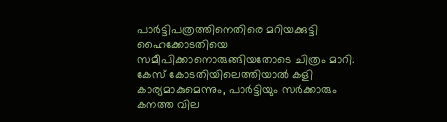പാര്‍ട്ടിപത്രത്തിനെതിരെ മറിയക്കുട്ടി ഹൈക്കോടതിയെ സമീപിക്കാനൊരുങ്ങിയതോടെ ചിത്രം മാറി. കേസ് കോടതിയിലെത്തിയാല്‍ കളി കാര്യമാകുമെന്നും, പാര്‍ട്ടിയും സര്‍ക്കാരും കനത്ത വില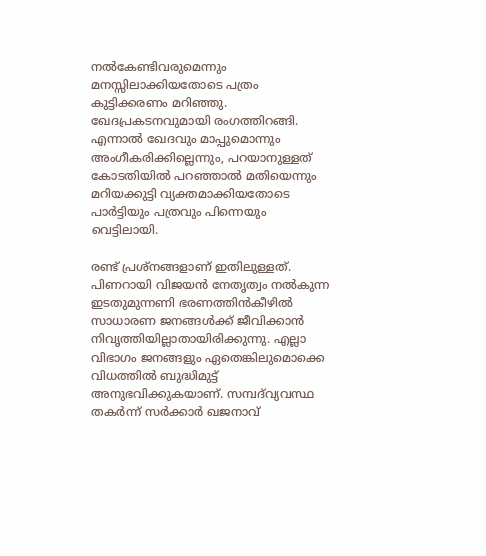നല്‍കേണ്ടിവരുമെന്നും മനസ്സിലാക്കിയതോടെ പത്രം കുട്ടിക്കരണം മറിഞ്ഞു. ഖേദപ്രകടനവുമായി രംഗത്തിറങ്ങി. എന്നാല്‍ ഖേദവും മാപ്പുമൊന്നും അംഗീകരിക്കില്ലെന്നും, പറയാനുള്ളത് കോടതിയില്‍ പറഞ്ഞാല്‍ മതിയെന്നും മറിയക്കുട്ടി വ്യക്തമാക്കിയതോടെ പാര്‍ട്ടിയും പത്രവും പിന്നെയും വെട്ടിലായി.

രണ്ട് പ്രശ്‌നങ്ങളാണ് ഇതിലുള്ളത്. പിണറായി വിജയന്‍ നേതൃത്വം നല്‍കുന്ന ഇടതുമുന്നണി ഭരണത്തിന്‍കീഴില്‍ സാധാരണ ജനങ്ങള്‍ക്ക് ജീവിക്കാന്‍ നിവൃത്തിയില്ലാതായിരിക്കുന്നു. എല്ലാ വിഭാഗം ജനങ്ങളും ഏതെങ്കിലുമൊക്കെ വിധത്തില്‍ ബുദ്ധിമുട്ട് അനുഭവിക്കുകയാണ്. സമ്പദ്‌വ്യവസ്ഥ തകര്‍ന്ന് സര്‍ക്കാര്‍ ഖജനാവ്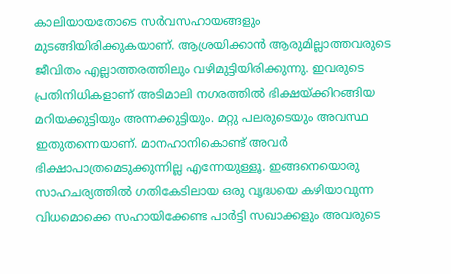കാലിയായതോടെ സര്‍വസഹായങ്ങളും മുടങ്ങിയിരിക്കുകയാണ്. ആശ്രയിക്കാന്‍ ആരുമില്ലാത്തവരുടെ ജീവിതം എല്ലാത്തരത്തിലും വഴിമുട്ടിയിരിക്കുന്നു. ഇവരുടെ പ്രതിനിധികളാണ് അടിമാലി നഗരത്തില്‍ ഭിക്ഷയ്‌ക്കിറങ്ങിയ മറിയക്കുട്ടിയും അന്നക്കുട്ടിയും. മറ്റു പലരുടെയും അവസ്ഥ ഇതുതന്നെയാണ്. മാനഹാനികൊണ്ട് അവര്‍ ഭിക്ഷാപാത്രമെടുക്കുന്നില്ല എന്നേയുള്ളൂ. ഇങ്ങനെയൊരു സാഹചര്യത്തില്‍ ഗതികേടിലായ ഒരു വൃദ്ധയെ കഴിയാവുന്ന വിധമൊക്കെ സഹായിക്കേണ്ട പാര്‍ട്ടി സഖാക്കളും അവരുടെ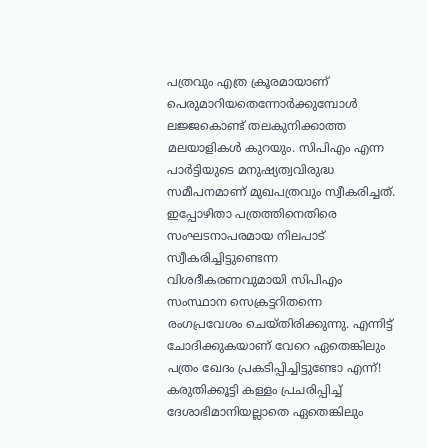പത്രവും എത്ര ക്രൂരമായാണ് പെരുമാറിയതെന്നോര്‍ക്കുമ്പോള്‍ ലജ്ജകൊണ്ട് തലകുനിക്കാത്ത മലയാളികള്‍ കുറയും. സിപിഎം എന്ന പാര്‍ട്ടിയുടെ മനുഷ്യത്വവിരുദ്ധ സമീപനമാണ് മുഖപത്രവും സ്വീകരിച്ചത്. ഇപ്പോഴിതാ പത്രത്തിനെതിരെ സംഘടനാപരമായ നിലപാട് സ്വീകരിച്ചിട്ടുണ്ടെന്ന വിശദീകരണവുമായി സിപിഎം സംസ്ഥാന സെക്രട്ടറിതന്നെ രംഗപ്രവേശം ചെയ്തിരിക്കുന്നു. എന്നിട്ട് ചോദിക്കുകയാണ് വേറെ ഏതെങ്കിലും പത്രം ഖേദം പ്രകടിപ്പിച്ചിട്ടുണ്ടോ എന്ന്! കരുതിക്കൂട്ടി കള്ളം പ്രചരിപ്പിച്ച് ദേശാഭിമാനിയല്ലാതെ ഏതെങ്കിലും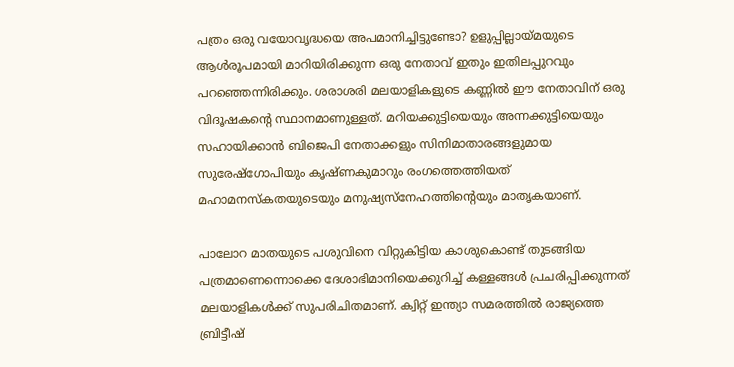പത്രം ഒരു വയോവൃദ്ധയെ അപമാനിച്ചിട്ടുണ്ടോ? ഉളുപ്പില്ലായ്‌മയുടെ ആള്‍രൂപമായി മാറിയിരിക്കുന്ന ഒരു നേതാവ് ഇതും ഇതിലപ്പുറവും പറഞ്ഞെന്നിരിക്കും. ശരാശരി മലയാളികളുടെ കണ്ണില്‍ ഈ നേതാവിന് ഒരു വിദൂഷകന്റെ സ്ഥാനമാണുള്ളത്. മറിയക്കുട്ടിയെയും അന്നക്കുട്ടിയെയും സഹായിക്കാന്‍ ബിജെപി നേതാക്കളും സിനിമാതാരങ്ങളുമായ സുരേഷ്‌ഗോപിയും കൃഷ്ണകുമാറും രംഗത്തെത്തിയത് മഹാമനസ്‌കതയുടെയും മനുഷ്യസ്‌നേഹത്തിന്റെയും മാതൃകയാണ്.

പാലോറ മാതയുടെ പശുവിനെ വിറ്റുകിട്ടിയ കാശുകൊണ്ട് തുടങ്ങിയ പത്രമാണെന്നൊക്കെ ദേശാഭിമാനിയെക്കുറിച്ച് കള്ളങ്ങള്‍ പ്രചരിപ്പിക്കുന്നത് മലയാളികള്‍ക്ക് സുപരിചിതമാണ്. ക്വിറ്റ് ഇന്ത്യാ സമരത്തില്‍ രാജ്യത്തെ ബ്രിട്ടീഷ്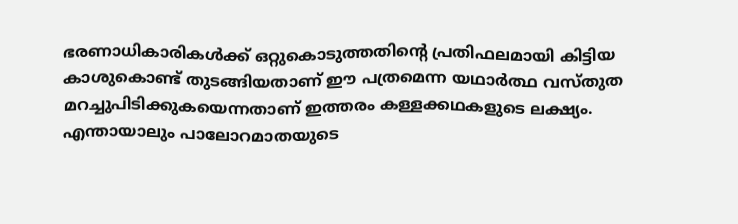ഭരണാധികാരികള്‍ക്ക് ഒറ്റുകൊടുത്തതിന്റെ പ്രതിഫലമായി കിട്ടിയ കാശുകൊണ്ട് തുടങ്ങിയതാണ് ഈ പത്രമെന്ന യഥാര്‍ത്ഥ വസ്തുത മറച്ചുപിടിക്കുകയെന്നതാണ് ഇത്തരം കള്ളക്കഥകളുടെ ലക്ഷ്യം. എന്തായാലും പാലോറമാതയുടെ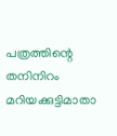പത്രത്തിന്റെ തനിനിറം മറിയക്കുട്ടിമാതാ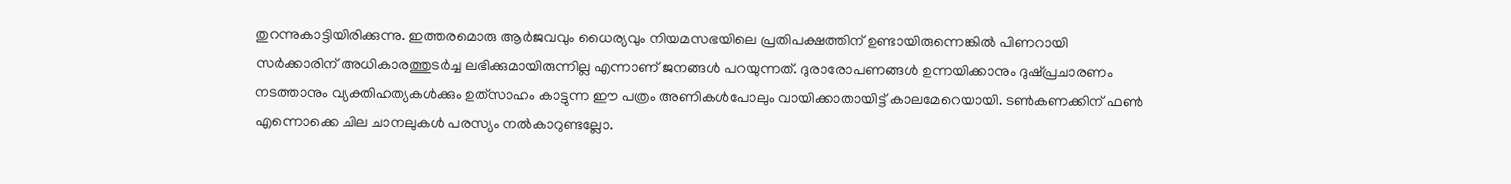തുറന്നുകാട്ടിയിരിക്കുന്നു. ഇത്തരമൊരു ആര്‍ജവവും ധൈര്യവും നിയമസഭയിലെ പ്രതിപക്ഷത്തിന് ഉണ്ടായിരുന്നെങ്കില്‍ പിണറായി സര്‍ക്കാരിന് അധികാരത്തുടര്‍ച്ച ലഭിക്കുമായിരുന്നില്ല എന്നാണ് ജനങ്ങള്‍ പറയുന്നത്. ദുരാരോപണങ്ങള്‍ ഉന്നയിക്കാനും ദുഷ്പ്രചാരണം നടത്താനും വ്യക്തിഹത്യകള്‍ക്കും ഉത്‌സാഹം കാട്ടുന്ന ഈ പത്രം അണികള്‍പോലും വായിക്കാതായിട്ട് കാലമേറെയായി. ടണ്‍കണക്കിന് ഫണ്‍ എന്നൊക്കെ ചില ചാനലുകള്‍ പരസ്യം നല്‍കാറുണ്ടല്ലോ.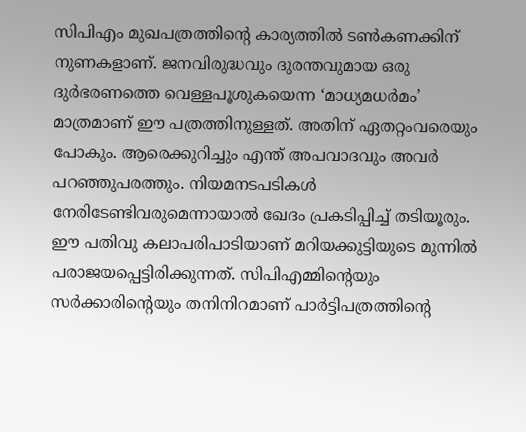സിപിഎം മുഖപത്രത്തിന്റെ കാര്യത്തില്‍ ടണ്‍കണക്കിന് നുണകളാണ്. ജനവിരുദ്ധവും ദുരന്തവുമായ ഒരു ദുര്‍ഭരണത്തെ വെള്ളപൂശുകയെന്ന ‘മാധ്യമധര്‍മം’ മാത്രമാണ് ഈ പത്രത്തിനുള്ളത്. അതിന് ഏതറ്റംവരെയും പോകും. ആരെക്കുറിച്ചും എന്ത് അപവാദവും അവര്‍ പറഞ്ഞുപരത്തും. നിയമനടപടികള്‍ നേരിടേണ്ടിവരുമെന്നായാല്‍ ഖേദം പ്രകടിപ്പിച്ച് തടിയൂരും. ഈ പതിവു കലാപരിപാടിയാണ് മറിയക്കുട്ടിയുടെ മുന്നില്‍ പരാജയപ്പെട്ടിരിക്കുന്നത്. സിപിഎമ്മിന്റെയും സര്‍ക്കാരിന്റെയും തനിനിറമാണ് പാര്‍ട്ടിപത്രത്തിന്റെ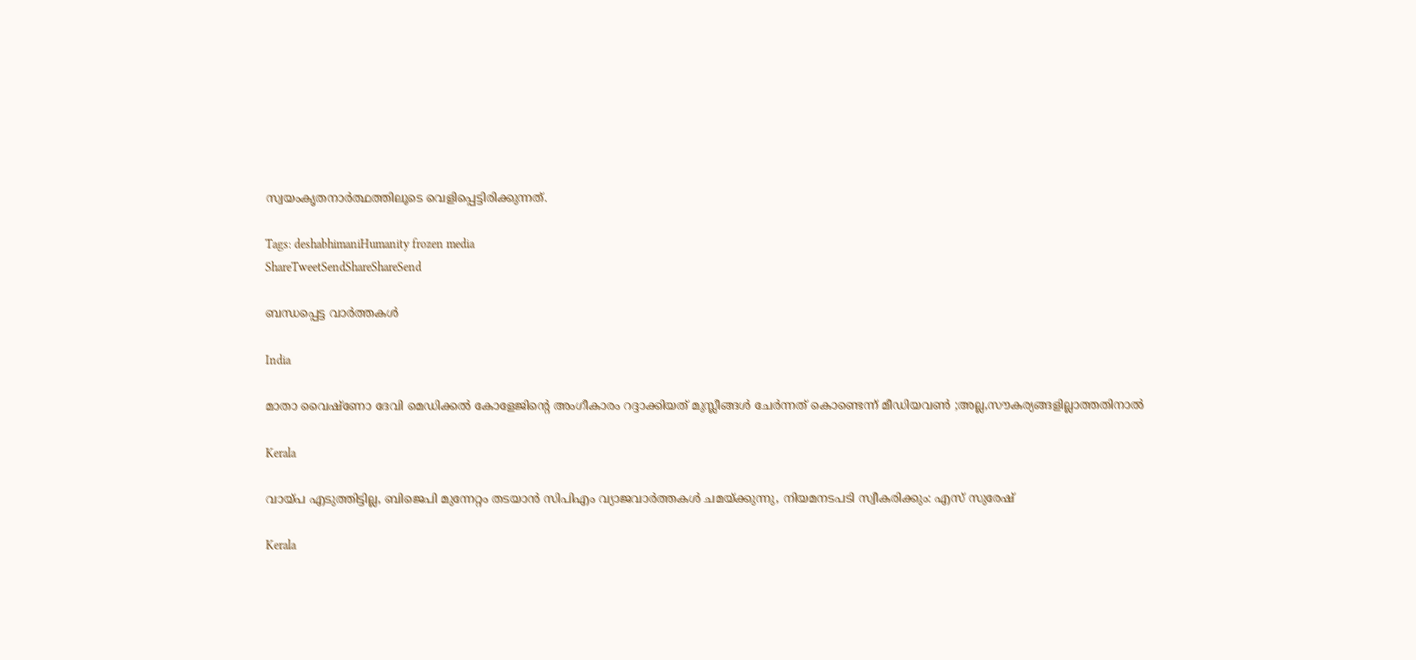സ്വയംകൃതനാര്‍ത്ഥത്തിലൂടെ വെളിപ്പെട്ടിരിക്കുന്നത്.

Tags: deshabhimaniHumanity frozen media
ShareTweetSendShareShareSend

ബന്ധപ്പെട്ട വാര്‍ത്തകള്‍

India

മാതാ വൈഷ്ണോ ദേവി മെഡിക്കൽ കോളേജിന്റെ അംഗീകാരം റദ്ദാക്കിയത് മുസ്ലീങ്ങൾ ചേര്‍ന്നത് കൊണ്ടെന്ന് മീഡിയവണ്‍ ;അല്ല,സൗകര്യങ്ങളില്ലാത്തതിനാല്‍

Kerala

വായ്‌പ എടുത്തിട്ടില്ല, ബിജെപി മുന്നേറ്റം തടയാന്‍ സിപിഎം വ്യാജവാര്‍ത്തകള്‍ ചമയ്‌ക്കുന്നു, നിയമനടപടി സ്വീകരിക്കും: എസ് സുരേഷ്

Kerala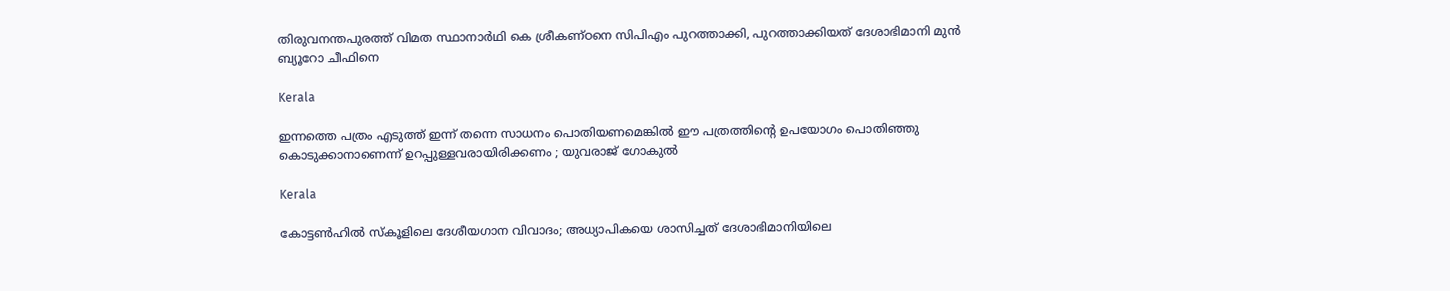തിരുവനന്തപുരത്ത് വിമത സ്ഥാനാര്‍ഥി കെ ശ്രീകണ്ഠനെ സിപിഎം പുറത്താക്കി, പുറത്താക്കിയത് ദേശാഭിമാനി മുന്‍ ബ്യൂറോ ചീഫിനെ

Kerala

ഇന്നത്തെ പത്രം എടുത്ത് ഇന്ന് തന്നെ സാധനം പൊതിയണമെങ്കില്‍ ഈ പത്രത്തിന്റെ ഉപയോഗം പൊതിഞ്ഞു കൊടുക്കാനാണെന്ന് ഉറപ്പുള്ളവരായിരിക്കണം ; യുവരാജ് ഗോകുൽ

Kerala

കോട്ടണ്‍ഹില്‍ സ്‌കൂളിലെ ദേശീയഗാന വിവാദം; അധ്യാപികയെ ശാസിച്ചത് ദേശാഭിമാനിയിലെ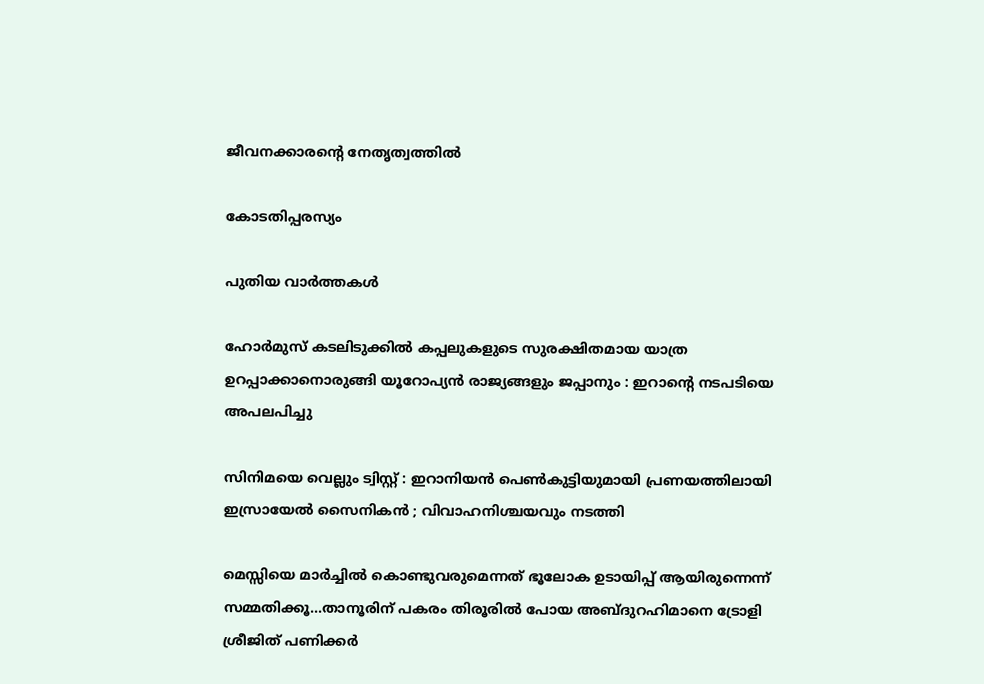ജീവനക്കാരന്റെ നേതൃത്വത്തില്‍

കോടതിപ്പരസ്യം

പുതിയ വാര്‍ത്തകള്‍

ഹോർമുസ് കടലിടുക്കിൽ കപ്പലുകളുടെ സുരക്ഷിതമായ യാത്ര ഉറപ്പാക്കാനൊരുങ്ങി യൂറോപ്യൻ രാജ്യങ്ങളും ജപ്പാനും : ഇറാന്റെ നടപടിയെ അപലപിച്ചു

സിനിമയെ വെല്ലും ട്വിസ്റ്റ് : ഇറാനിയൻ പെൺകുട്ടിയുമായി പ്രണയത്തിലായി ഇസ്രായേൽ സൈനികൻ ; വിവാഹനിശ്ചയവും നടത്തി

മെസ്സിയെ മാര്‍ച്ചില്‍ കൊണ്ടുവരുമെന്നത് ഭൂലോക ഉടായിപ്പ് ആയിരുന്നെന്ന് സമ്മതിക്കൂ…താനൂരിന് പകരം തിരൂരില്‍ പോയ അബ്ദുറഹിമാനെ ട്രോളി ശ്രീജിത് പണിക്കര്‍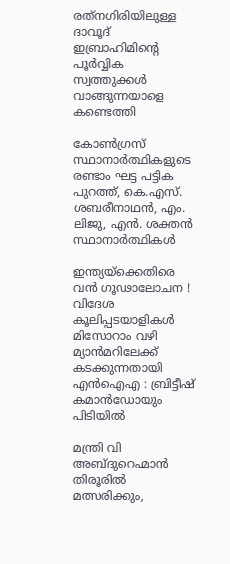രത്‌നഗിരിയിലുള്ള ദാവൂദ് ഇബ്രാഹിമിന്റെ പൂർവ്വിക സ്വത്തുക്കൾ വാങ്ങുന്നയാളെ കണ്ടെത്തി

കോണ്‍ഗ്രസ് സ്ഥാനാര്‍ത്ഥികളുടെ രണ്ടാം ഘട്ട പട്ടിക പുറത്ത്, കെ.എസ്. ശബരീനാഥന്‍, എം. ലിജു, എന്‍. ശക്തന്‍ സ്ഥാനാര്‍ത്ഥികള്‍

ഇന്ത്യയ്‌ക്കെതിരെ വൻ ഗൂഢാലോചന ! വിദേശ കൂലിപ്പടയാളികൾ മിസോറാം വഴി മ്യാൻമറിലേക്ക് കടക്കുന്നതായി എൻഐഎ : ബ്രിട്ടീഷ് കമാൻഡോയും പിടിയിൽ

മന്ത്രി വി അബ്ദുറെഹ്മാന്‍ തിരൂരില്‍ മത്സരിക്കും,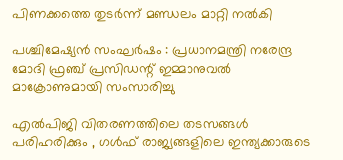പിണക്കത്തെ തുടര്‍ന്ന് മണ്ഡലം മാറ്റി നല്‍കി

പശ്ചിമേഷ്യൻ സംഘർഷം : പ്രധാനമന്ത്രി നരേന്ദ്ര മോദി ഫ്രഞ്ച് പ്രസിഡന്റ് ഇമ്മാനുവൽ മാക്രോണുമായി സംസാരിച്ചു

എൽപിജി വിതരണത്തിലെ തടസങ്ങൾ പരിഹരിക്കും , ഗൾഫ് രാജ്യങ്ങളിലെ ഇന്ത്യക്കാരുടെ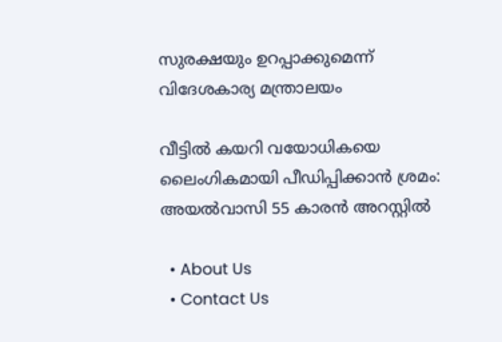സുരക്ഷയും ഉറപ്പാക്കുമെന്ന് വിദേശകാര്യ മന്ത്രാലയം

വീട്ടില്‍ കയറി വയോധികയെ ലൈംഗികമായി പീഡിപ്പിക്കാന്‍ ശ്രമം: അയല്‍വാസി 55 കാരന്‍ അറസ്റ്റില്‍

  • About Us
  • Contact Us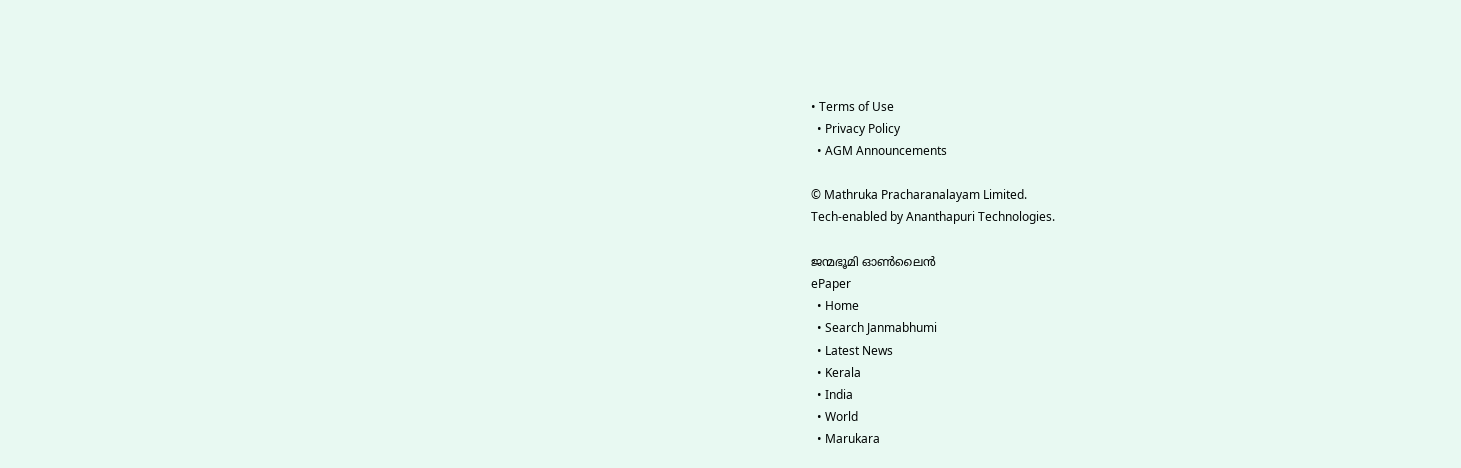• Terms of Use
  • Privacy Policy
  • AGM Announcements

© Mathruka Pracharanalayam Limited.
Tech-enabled by Ananthapuri Technologies.

ജന്മഭൂമി ഓണ്‍ലൈന്‍
ePaper
  • Home
  • Search Janmabhumi
  • Latest News
  • Kerala
  • India
  • World
  • Marukara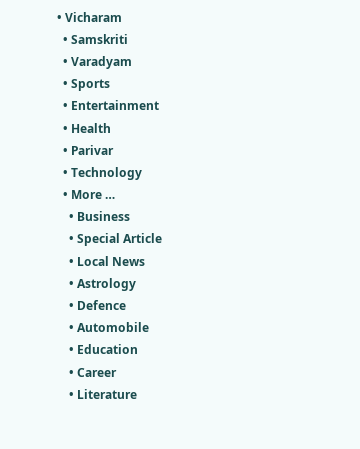• Vicharam
  • Samskriti
  • Varadyam
  • Sports
  • Entertainment
  • Health
  • Parivar
  • Technology
  • More …
    • Business
    • Special Article
    • Local News
    • Astrology
    • Defence
    • Automobile
    • Education
    • Career
    • Literature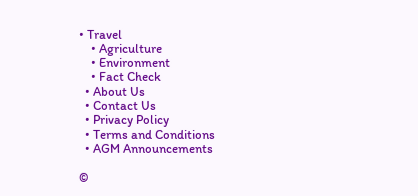• Travel
    • Agriculture
    • Environment
    • Fact Check
  • About Us
  • Contact Us
  • Privacy Policy
  • Terms and Conditions
  • AGM Announcements

©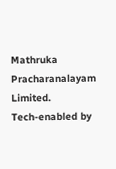Mathruka Pracharanalayam Limited.
Tech-enabled by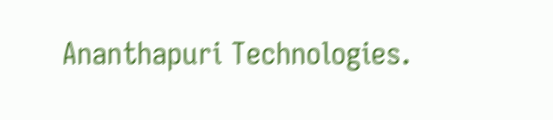Ananthapuri Technologies.